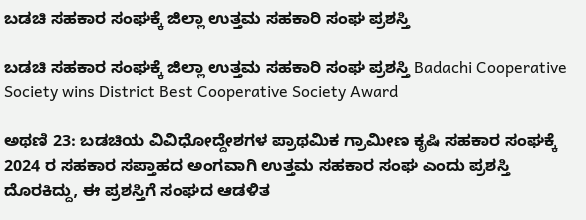ಬಡಚಿ ಸಹಕಾರ ಸಂಘಕ್ಕೆ ಜಿಲ್ಲಾ ಉತ್ತಮ ಸಹಕಾರಿ ಸಂಘ ಪ್ರಶಸ್ತಿ

ಬಡಚಿ ಸಹಕಾರ ಸಂಘಕ್ಕೆ ಜಿಲ್ಲಾ ಉತ್ತಮ ಸಹಕಾರಿ ಸಂಘ ಪ್ರಶಸ್ತಿ Badachi Cooperative Society wins District Best Cooperative Society Award

ಅಥಣಿ 23: ಬಡಚಿಯ ವಿವಿಧೋದ್ದೇಶಗಳ ಪ್ರಾಥಮಿಕ ಗ್ರಾಮೀಣ ಕೃಷಿ ಸಹಕಾರ ಸಂಘಕ್ಕೆ 2024 ರ ಸಹಕಾರ ಸಪ್ತಾಹದ ಅಂಗವಾಗಿ ಉತ್ತಮ ಸಹಕಾರ ಸಂಘ ಎಂದು ಪ್ರಶಸ್ತಿ ದೊರಕಿದ್ದು, ಈ ಪ್ರಶಸ್ತಿಗೆ ಸಂಘದ ಆಡಳಿತ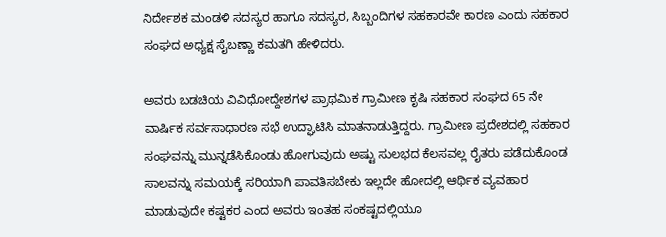ನಿರ್ದೇಶಕ ಮಂಡಳಿ ಸದಸ್ಯರ ಹಾಗೂ ಸದಸ್ಯರ, ಸಿಬ್ಬಂದಿಗಳ ಸಹಕಾರವೇ ಕಾರಣ ಎಂದು ಸಹಕಾರ ಸಂಘದ ಅಧ್ಯಕ್ಷ ಸೈಬಣ್ಣಾ ಕಮತಗಿ ಹೇಳಿದರು.

ಅವರು ಬಡಚಿಯ ವಿವಿಧೋದ್ದೇಶಗಳ ಪ್ರಾಥಮಿಕ ಗ್ರಾಮೀಣ ಕೃಷಿ ಸಹಕಾರ ಸಂಘದ 65 ನೇ ವಾರ್ಷಿಕ ಸರ್ವಸಾಧಾರಣ ಸಭೆ ಉದ್ಘಾಟಿಸಿ ಮಾತನಾಡುತ್ತಿದ್ದರು. ಗ್ರಾಮೀಣ ಪ್ರದೇಶದಲ್ಲಿ ಸಹಕಾರ ಸಂಘವನ್ನು ಮುನ್ನಡೆಸಿಕೊಂಡು ಹೋಗುವುದು ಅಷ್ಟು ಸುಲಭದ ಕೆಲಸವಲ್ಲ ರೈತರು ಪಡೆದುಕೊಂಡ ಸಾಲವನ್ನು ಸಮಯಕ್ಕೆ ಸರಿಯಾಗಿ ಪಾವತಿಸಬೇಕು ಇಲ್ಲದೇ ಹೋದಲ್ಲಿ ಆರ್ಥಿಕ ವ್ಯವಹಾರ ಮಾಡುವುದೇ ಕಷ್ಟಕರ ಎಂದ ಅವರು ಇಂತಹ ಸಂಕಷ್ಟದಲ್ಲಿಯೂ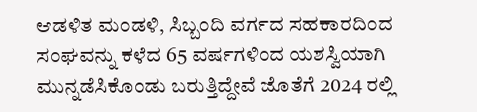ಆಡಳಿತ ಮಂಡಳಿ, ಸಿಬ್ಬಂದಿ ವರ್ಗದ ಸಹಕಾರದಿಂದ ಸಂಘವನ್ನು ಕಳೆದ 65 ವರ್ಷಗಳಿಂದ ಯಶಸ್ವಿಯಾಗಿ ಮುನ್ನಡೆಸಿಕೊಂಡು ಬರುತ್ತಿದ್ದೇವೆ ಜೊತೆಗೆ 2024 ರಲ್ಲಿ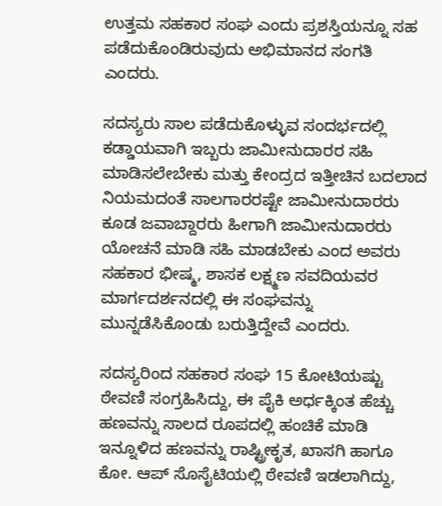ಉತ್ತಮ ಸಹಕಾರ ಸಂಘ ಎಂದು ಪ್ರಶಸ್ತಿಯನ್ನೂ ಸಹ ಪಡೆದುಕೊಂಡಿರುವುದು ಅಭಿಮಾನದ ಸಂಗತಿ ಎಂದರು.

ಸದಸ್ಯರು ಸಾಲ ಪಡೆದುಕೊಳ್ಳುವ ಸಂದರ್ಭದಲ್ಲಿ ಕಡ್ಡಾಯವಾಗಿ ಇಬ್ಬರು ಜಾಮೀನುದಾರರ ಸಹಿ ಮಾಡಿಸಲೇಬೇಕು ಮತ್ತು ಕೇಂದ್ರದ ಇತ್ತೀಚಿನ ಬದಲಾದ ನಿಯಮದಂತೆ ಸಾಲಗಾರರಷ್ಟೇ ಜಾಮೀನುದಾರರು ಕೂಡ ಜವಾಬ್ದಾರರು ಹೀಗಾಗಿ ಜಾಮೀನುದಾರರು ಯೋಚನೆ ಮಾಡಿ ಸಹಿ ಮಾಡಬೇಕು ಎಂದ ಅವರು ಸಹಕಾರ ಭೀಷ್ಮ, ಶಾಸಕ ಲಕ್ಷ್ಮಣ ಸವದಿಯವರ ಮಾರ್ಗದರ್ಶನದಲ್ಲಿ ಈ ಸಂಘವನ್ನು ಮುನ್ನಡೆಸಿಕೊಂಡು ಬರುತ್ತಿದ್ದೇವೆ ಎಂದರು.

ಸದಸ್ಯರಿಂದ ಸಹಕಾರ ಸಂಘ 15 ಕೋಟಿಯಷ್ಟು ಠೇವಣಿ ಸಂಗ್ರಹಿಸಿದ್ದು, ಈ ಪೈಕಿ ಅರ್ಧಕ್ಕಿಂತ ಹೆಚ್ಚು ಹಣವನ್ನು ಸಾಲದ ರೂಪದಲ್ಲಿ ಹಂಚಿಕೆ ಮಾಡಿ ಇನ್ನೂಳಿದ ಹಣವನ್ನು ರಾಷ್ಟ್ರೀಕೃತ, ಖಾಸಗಿ ಹಾಗೂ ಕೋ. ಆಪ್ ಸೊಸೈಟಿಯಲ್ಲಿ ಠೇವಣಿ ಇಡಲಾಗಿದ್ದು,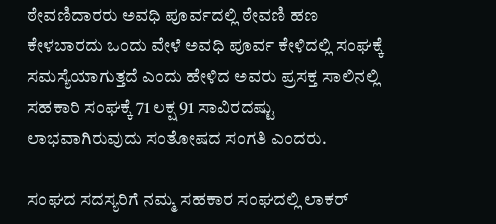ಠೇವಣಿದಾರರು ಅವಧಿ ಪೂರ್ವದಲ್ಲಿ ಠೇವಣಿ ಹಣ ಕೇಳಬಾರದು ಒಂದು ವೇಳೆ ಅವಧಿ ಪೂರ್ವ ಕೇಳಿದಲ್ಲಿ ಸಂಘಕ್ಕೆ  ಸಮಸ್ಯೆಯಾಗುತ್ತದೆ ಎಂದು ಹೇಳಿದ ಅವರು ಪ್ರಸಕ್ತ ಸಾಲಿನಲ್ಲಿ ಸಹಕಾರಿ ಸಂಘಕ್ಕೆ 71 ಲಕ್ಷ 91 ಸಾವಿರದಷ್ಟು ಲಾಭವಾಗಿರುವುದು ಸಂತೋಷದ ಸಂಗತಿ ಎಂದರು.

ಸಂಘದ ಸದಸ್ಯರಿಗೆ ನಮ್ಮ ಸಹಕಾರ ಸಂಘದಲ್ಲಿ ಲಾಕರ್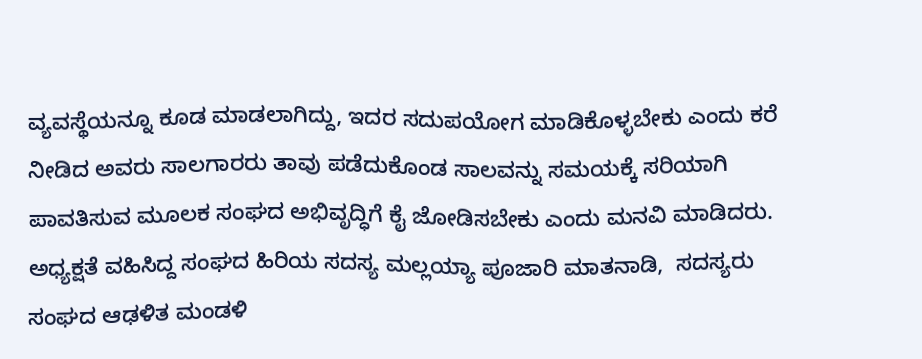ವ್ಯವಸ್ಥೆಯನ್ನೂ ಕೂಡ ಮಾಡಲಾಗಿದ್ದು, ಇದರ ಸದುಪಯೋಗ ಮಾಡಿಕೊಳ್ಳಬೇಕು ಎಂದು ಕರೆ ನೀಡಿದ ಅವರು ಸಾಲಗಾರರು ತಾವು ಪಡೆದುಕೊಂಡ ಸಾಲವನ್ನು ಸಮಯಕ್ಕೆ ಸರಿಯಾಗಿ ಪಾವತಿಸುವ ಮೂಲಕ ಸಂಘದ ಅಭಿವೃದ್ಧಿಗೆ ಕೈ ಜೋಡಿಸಬೇಕು ಎಂದು ಮನವಿ ಮಾಡಿದರು.        ಅಧ್ಯಕ್ಷತೆ ವಹಿಸಿದ್ದ ಸಂಘದ ಹಿರಿಯ ಸದಸ್ಯ ಮಲ್ಲಯ್ಯಾ ಪೂಜಾರಿ ಮಾತನಾಡಿ,  ಸದಸ್ಯರು ಸಂಘದ ಆಢಳಿತ ಮಂಡಳಿ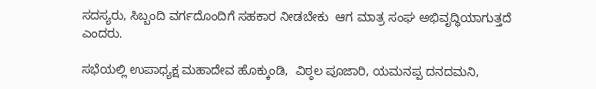ಸದಸ್ಯರು, ಸಿಬ್ಬಂದಿ ವರ್ಗದೊಂದಿಗೆ ಸಹಕಾರ ನೀಡಬೇಕು  ಆಗ ಮಾತ್ರ ಸಂಘ ಅಭಿವೃದ್ಧಿಯಾಗುತ್ತದೆ ಎಂದರು.

ಸಭೆಯಲ್ಲಿ ಉಪಾಧ್ಯಕ್ಷ ಮಹಾದೇವ ಹೊಕ್ಕುಂಡಿ,  ವಿಠ್ಠಲ ಪೂಜಾರಿ, ಯಮನಪ್ಪ ದನದಮನಿ,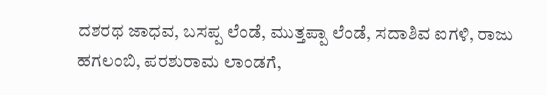ದಶರಥ ಜಾಧವ, ಬಸಪ್ಪ ಲೆಂಡೆ, ಮುತ್ತಪ್ಪಾ ಲೆಂಡೆ, ಸದಾಶಿವ ಐಗಳಿ, ರಾಜು ಹಗಲಂಬಿ, ಪರಶುರಾಮ ಲಾಂಡಗೆ,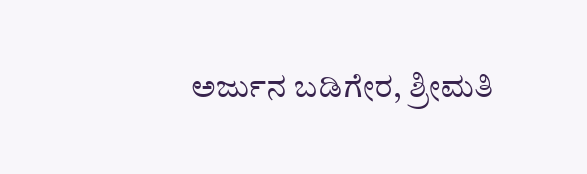ಅರ್ಜುನ ಬಡಿಗೇರ, ಶ್ರೀಮತಿ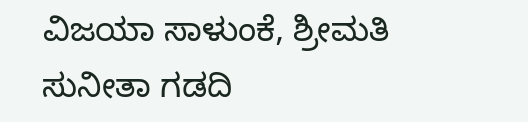ವಿಜಯಾ ಸಾಳುಂಕೆ, ಶ್ರೀಮತಿ ಸುನೀತಾ ಗಡದಿ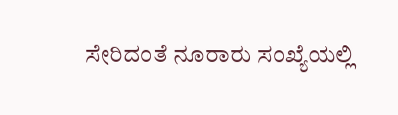ಸೇರಿದಂತೆ ನೂರಾರು ಸಂಖ್ಯೆಯಲ್ಲಿ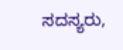ಸದಸ್ಯರು,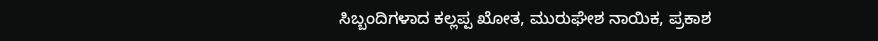ಸಿಬ್ಬಂದಿಗಳಾದ ಕಲ್ಲಪ್ಪ ಖೋತ, ಮುರುಘೇಶ ನಾಯಿಕ, ಪ್ರಕಾಶ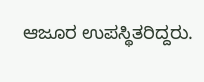ಆಜೂರ ಉಪಸ್ಥಿತರಿದ್ದರು.